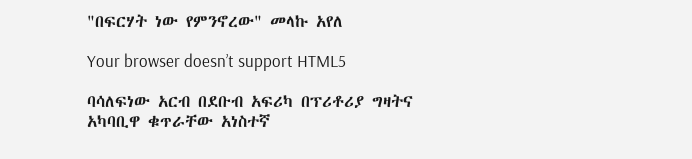"በፍርሃት ነው የምንኖረው" መላኩ አየለ

Your browser doesn’t support HTML5

ባሳለፍነው አርብ በደቡብ አፍሪካ በፕሪቶሪያ ግዛትና አካባቢዋ ቁጥራቸው አነስተኛ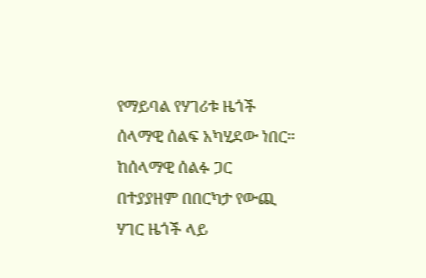የማይባል የሃገሪቱ ዜጎች ሰላማዊ ሰልፍ አካሂደው ነበር። ከሰላማዊ ሰልፉ ጋር በተያያዘም በበርካታ የውጪ ሃገር ዜጎች ላይ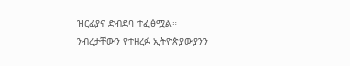ዝርፊያና ድብደባ ተፈፅሟል። ንብረታቸውን የተዘረፉ ኢትዮጵያውያንን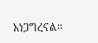አነጋግረናል።